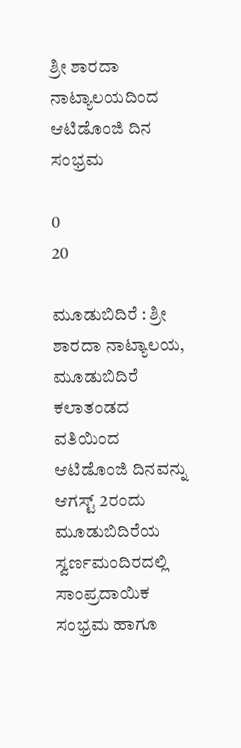ಶ್ರೀ ಶಾರದಾ ನಾಟ್ಯಾಲಯದಿಂದ ಆಟಿಡೊಂಜಿ ದಿನ ಸಂಭ್ರಮ

0
20

ಮೂಡುಬಿದಿರೆ : ಶ್ರೀ ಶಾರದಾ ನಾಟ್ಯಾಲಯ, ಮೂಡುಬಿದಿರೆ ಕಲಾತಂಡದ ವತಿಯಿಂದ ಆಟಿಡೊಂಜಿ ದಿನವನ್ನು ಆಗಸ್ಟ್ 2ರಂದು ಮೂಡುಬಿದಿರೆಯ ಸ್ವರ್ಣಮಂದಿರದಲ್ಲಿ ಸಾಂಪ್ರದಾಯಿಕ ಸಂಭ್ರಮ ಹಾಗೂ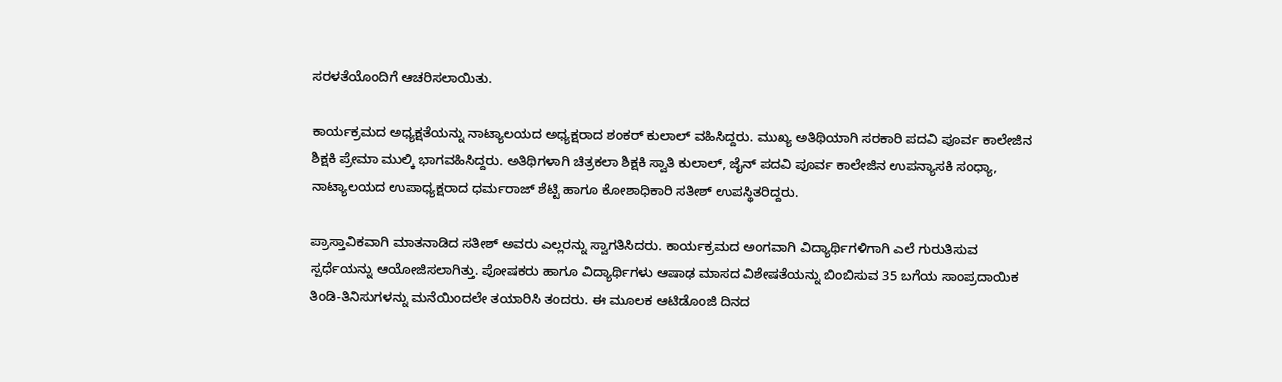ಸರಳತೆಯೊಂದಿಗೆ ಆಚರಿಸಲಾಯಿತು.

ಕಾರ್ಯಕ್ರಮದ ಅಧ್ಯಕ್ಷತೆಯನ್ನು ನಾಟ್ಯಾಲಯದ ಅಧ್ಯಕ್ಷರಾದ ಶಂಕರ್ ಕುಲಾಲ್ ವಹಿಸಿದ್ದರು. ಮುಖ್ಯ ಅತಿಥಿಯಾಗಿ ಸರಕಾರಿ ಪದವಿ ಪೂರ್ವ ಕಾಲೇಜಿನ ಶಿಕ್ಷಕಿ ಪ್ರೇಮಾ ಮುಲ್ಕಿ ಭಾಗವಹಿಸಿದ್ದರು. ಅತಿಥಿಗಳಾಗಿ ಚಿತ್ರಕಲಾ ಶಿಕ್ಷಕಿ ಸ್ವಾತಿ ಕುಲಾಲ್, ಜೈನ್ ಪದವಿ ಪೂರ್ವ ಕಾಲೇಜಿನ ಉಪನ್ಯಾಸಕಿ ಸಂಧ್ಯಾ, ನಾಟ್ಯಾಲಯದ ಉಪಾಧ್ಯಕ್ಷರಾದ ಧರ್ಮರಾಜ್ ಶೆಟ್ಟಿ ಹಾಗೂ ಕೋಶಾಧಿಕಾರಿ ಸತೀಶ್ ಉಪಸ್ಥಿತರಿದ್ದರು.

ಪ್ರಾಸ್ತಾವಿಕವಾಗಿ ಮಾತನಾಡಿದ ಸತೀಶ್ ಅವರು ಎಲ್ಲರನ್ನು ಸ್ವಾಗತಿಸಿದರು. ಕಾರ್ಯಕ್ರಮದ ಅಂಗವಾಗಿ ವಿದ್ಯಾರ್ಥಿಗಳಿಗಾಗಿ ಎಲೆ ಗುರುತಿಸುವ ಸ್ಪರ್ಧೆಯನ್ನು ಆಯೋಜಿಸಲಾಗಿತ್ತು. ಪೋಷಕರು ಹಾಗೂ ವಿದ್ಯಾರ್ಥಿಗಳು ಆಷಾಢ ಮಾಸದ ವಿಶೇಷತೆಯನ್ನು ಬಿಂಬಿಸುವ 35 ಬಗೆಯ ಸಾಂಪ್ರದಾಯಿಕ ತಿಂಡಿ-ತಿನಿಸುಗಳನ್ನು ಮನೆಯಿಂದಲೇ ತಯಾರಿಸಿ ತಂದರು. ಈ ಮೂಲಕ ಆಟಿಡೊಂಜಿ ದಿನದ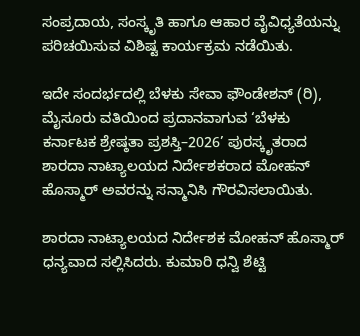ಸಂಪ್ರದಾಯ, ಸಂಸ್ಕೃತಿ ಹಾಗೂ ಆಹಾರ ವೈವಿಧ್ಯತೆಯನ್ನು ಪರಿಚಯಿಸುವ ವಿಶಿಷ್ಟ ಕಾರ್ಯಕ್ರಮ ನಡೆಯಿತು.

ಇದೇ ಸಂದರ್ಭದಲ್ಲಿ ಬೆಳಕು ಸೇವಾ ಫೌಂಡೇಶನ್ (ರಿ), ಮೈಸೂರು ವತಿಯಿಂದ ಪ್ರದಾನವಾಗುವ ‘ಬೆಳಕು ಕರ್ನಾಟಕ ಶ್ರೇಷ್ಠತಾ ಪ್ರಶಸ್ತಿ–2026’ ಪುರಸ್ಕೃತರಾದ ಶಾರದಾ ನಾಟ್ಯಾಲಯದ ನಿರ್ದೇಶಕರಾದ ಮೋಹನ್ ಹೊಸ್ಮಾರ್ ಅವರನ್ನು ಸನ್ಮಾನಿಸಿ ಗೌರವಿಸಲಾಯಿತು.

ಶಾರದಾ ನಾಟ್ಯಾಲಯದ ನಿರ್ದೇಶಕ ಮೋಹನ್ ಹೊಸ್ಮಾರ್ ಧನ್ಯವಾದ ಸಲ್ಲಿಸಿದರು. ಕುಮಾರಿ ಧನ್ವಿ ಶೆಟ್ಟಿ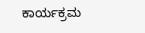ಕಾರ್ಯಕ್ರಮ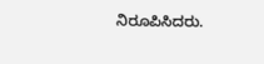ನಿರೂಪಿಸಿದರು.